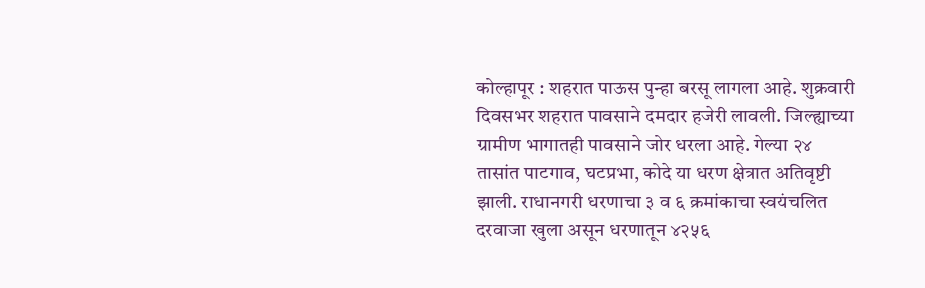कोल्हापूर : शहरात पाऊस पुन्हा बरसू लागला आहे. शुक्रवारी दिवसभर शहरात पावसाने दमदार हजेरी लावली. जिल्ह्याच्या ग्रामीण भागातही पावसाने जोर धरला आहे. गेल्या २४ तासांत पाटगाव, घटप्रभा, कोदे या धरण क्षेत्रात अतिवृष्टी झाली. राधानगरी धरणाचा ३ व ६ क्रमांकाचा स्वयंचलित दरवाजा खुला असून धरणातून ४२५६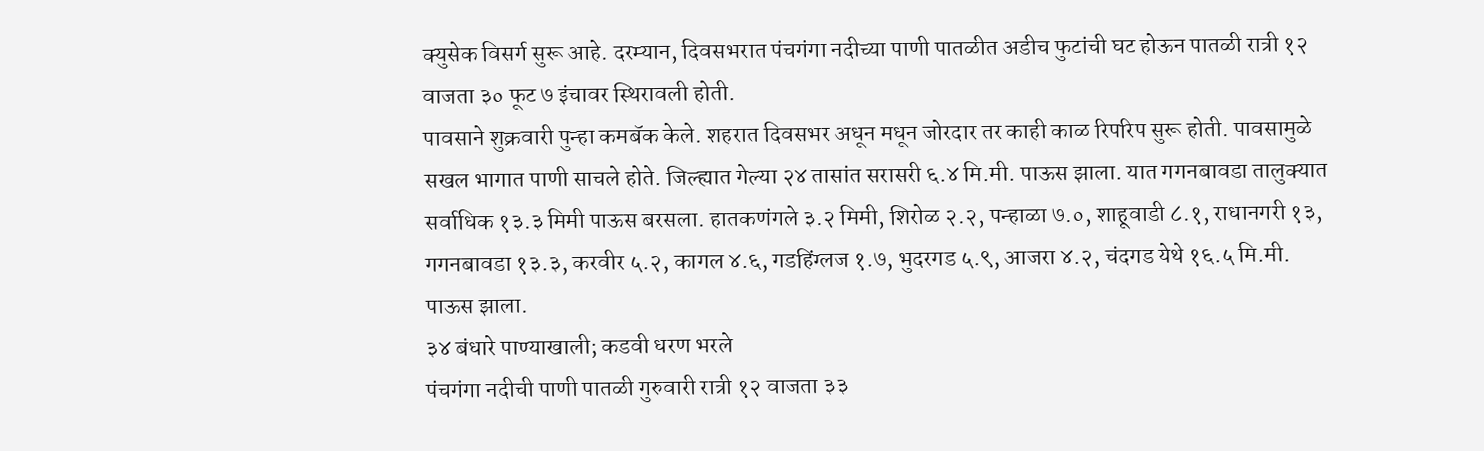क्युसेक विसर्ग सुरू आहे. दरम्यान, दिवसभरात पंचगंगा नदीच्या पाणी पातळीत अडीच फुटांची घट होऊन पातळी रात्री १२ वाजता ३० फूट ७ इंचावर स्थिरावली होती.
पावसाने शुक्रवारी पुन्हा कमबॅक केले. शहरात दिवसभर अधून मधून जोरदार तर काही काळ रिपरिप सुरू होती. पावसामुळे सखल भागात पाणी साचले होते. जिल्ह्यात गेल्या २४ तासांत सरासरी ६.४ मि.मी. पाऊस झाला. यात गगनबावडा तालुक्यात सर्वाधिक १३.३ मिमी पाऊस बरसला. हातकणंगले ३.२ मिमी, शिरोळ २.२, पन्हाळा ७.०, शाहूवाडी ८.१, राधानगरी १३, गगनबावडा १३.३, करवीर ५.२, कागल ४.६, गडहिंग्लज १.७, भुदरगड ५.९, आजरा ४.२, चंदगड येथे १६.५ मि.मी. पाऊस झाला.
३४ बंधारे पाण्याखाली; कडवी धरण भरले
पंचगंगा नदीची पाणी पातळी गुरुवारी रात्री १२ वाजता ३३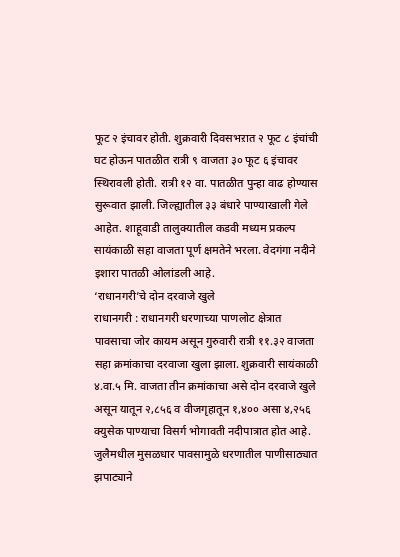फूट २ इंचावर होती. शुक्रवारी दिवसभऱात २ फूट ८ इंचांची घट होऊन पातळीत रात्री ९ वाजता ३० फूट ६ इंचावर स्थिरावली होती. रात्री १२ वा. पातळीत पुन्हा वाढ होण्यास सुरूवात झाली. जिल्ह्यातील ३३ बंधारे पाण्याखाली गेले आहेत. शाहूवाडी तालुक्यातील कडवी मध्यम प्रकल्प सायंकाळी सहा वाजता पूर्ण क्षमतेने भरला. वेदगंगा नदीने इशारा पातळी ओलांडली आहे.
‘राधानगरी’चे दोन दरवाजे खुले
राधानगरी : राधानगरी धरणाच्या पाणलोट क्षेत्रात पावसाचा जोर कायम असून गुरुवारी रात्री ११.३२ वाजता सहा क्रमांकाचा दरवाजा खुला झाला. शुक्रवारी सायंकाळी ४.वा.५ मि. वाजता तीन क्रमांकाचा असे दोन दरवाजे खुले असून यातून २,८५६ व वीजगृहातून १,४०० असा ४,२५६ क्युसेक पाण्याचा विसर्ग भोगावती नदीपात्रात होत आहे.
जुलैमधील मुसळधार पावसामुळे धरणातील पाणीसाठ्यात झपाट्याने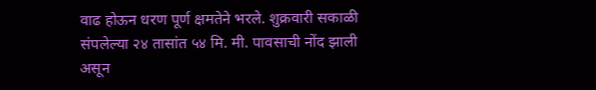वाढ होऊन धरण पूर्ण क्षमतेने भरले. शुक्रवारी सकाळी संपलेल्या २४ तासांत ५४ मि. मी. पावसाची नोंद झाली असून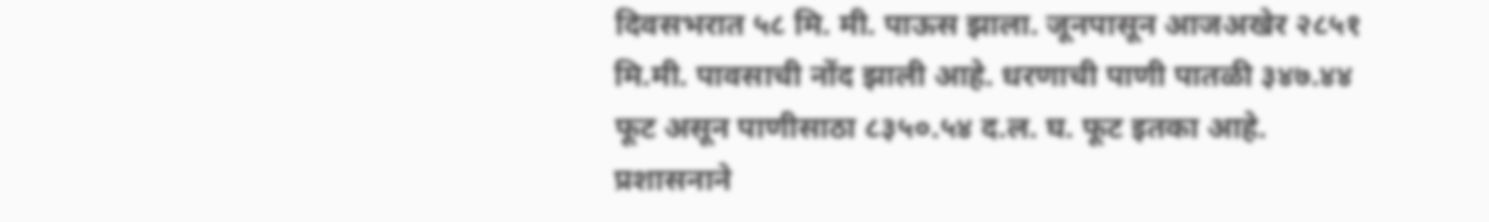दिवसभरात ५८ मि. मी. पाऊस झाला. जूनपासून आजअखेर २८५१ मि.मी. पावसाची नोंद झाली आहे. धरणाची पाणी पातळी ३४७.४४ फूट असून पाणीसाठा ८३५०.५४ द.ल. घ. फूट इतका आहे. प्रशासनाने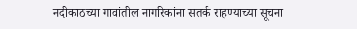नदीकाठच्या गावांतील नागरिकांना सतर्क राहण्याच्या सूचना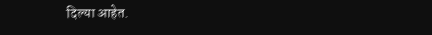दिल्या आहेत.